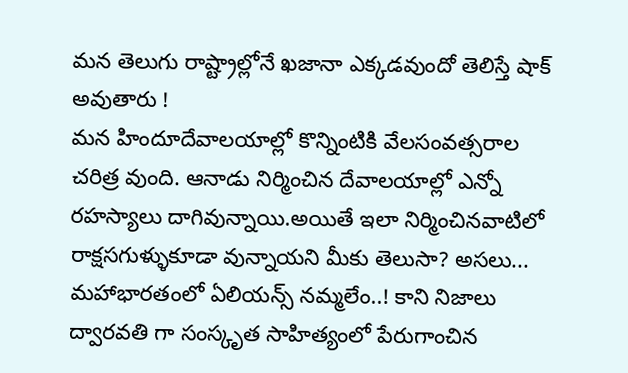మన తెలుగు రాష్ట్రాల్లోనే ఖజానా ఎక్కడవుందో తెలిస్తే షాక్ అవుతారు !
మన హిందూదేవాలయాల్లో కొన్నింటికి వేలసంవత్సరాల చరిత్ర వుంది. ఆనాడు నిర్మించిన దేవాలయాల్లో ఎన్నో రహస్యాలు దాగివున్నాయి.అయితే ఇలా నిర్మించినవాటిలో రాక్షసగుళ్ళుకూడా వున్నాయని మీకు తెలుసా? అసలు...
మహాభారతంలో ఏలియన్స్ నమ్మలేం..! కాని నిజాలు
ద్వారవతి గా సంస్కృత సాహిత్యంలో పేరుగాంచిన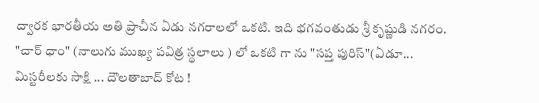ద్వారక భారతీయ అతి ప్రాచీన ఏడు నగరాలలో ఒకటి. ఇది భగవంతుడు శ్రీ కృష్ణుడి నగరం. "చార్ ధాం" (నాలుగు ముఖ్య పవిత్ర స్థలాలు ) లో ఒకటి గా ను "సప్త పురిస్"(ఏడూ...
మిస్టరీలకు సాక్షి ... దౌలతాబాద్ కోట !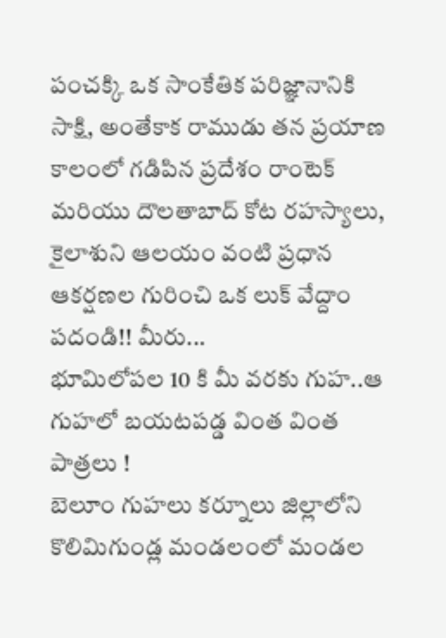పంచక్కి ఒక సాంకేతిక పరిజ్ఞానానికి సాక్షి, అంతేకాక రాముడు తన ప్రయాణ కాలంలో గడిపిన ప్రదేశం రాంటెక్ మరియు దౌలతాబాద్ కోట రహస్యాలు, కైలాశుని ఆలయం వంటి ప్రధాన ఆకర్షణల గురించి ఒక లుక్ వేద్దాం పదండి!! మీరు...
భూమిలోపల 10 కి మీ వరకు గుహ..ఆ గుహలో బయటపడ్డ వింత వింత పాత్రలు !
బెలూం గుహలు కర్నూలు జిల్లాలోని కొలిమిగుండ్ల మండలంలో మండల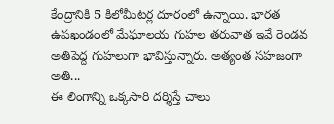కేంద్రానికి 5 కిలోమీటర్ల దూరంలో ఉన్నాయి. భారత ఉపఖండంలో మేఘాలయ గుహల తరువాత ఇవే రెండవ అతిపెద్ద గుహలుగా భావిస్తున్నారు. అత్యంత సహజంగా అతి...
ఈ లింగాన్ని ఒక్కసారి దర్శిస్తే చాలు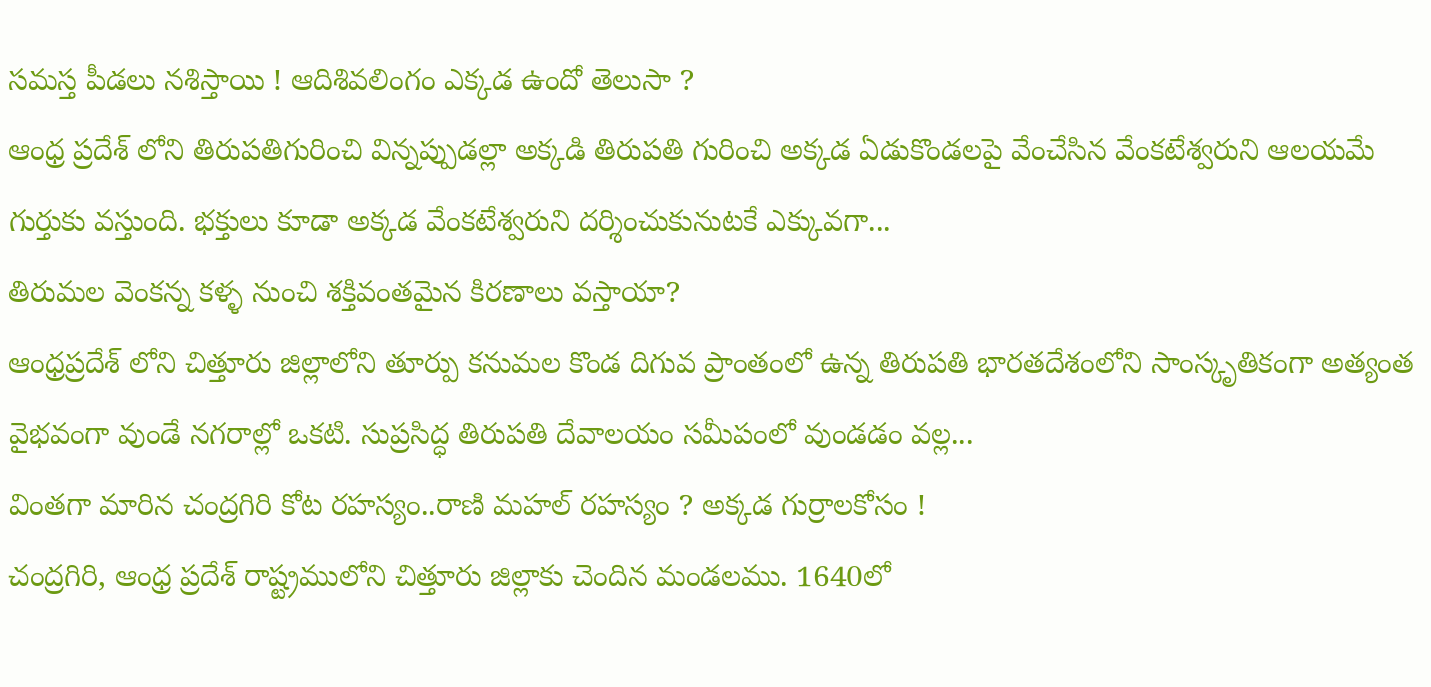సమస్త పీడలు నశిస్తాయి ! ఆదిశివలింగం ఎక్కడ ఉందో తెలుసా ?
ఆంధ్ర ప్రదేశ్ లోని తిరుపతిగురించి విన్నప్పుడల్లా అక్కడి తిరుపతి గురించి అక్కడ ఏడుకొండలపై వేంచేసిన వేంకటేశ్వరుని ఆలయమే గుర్తుకు వస్తుంది. భక్తులు కూడా అక్కడ వేంకటేశ్వరుని దర్శించుకునుటకే ఎక్కువగా...
తిరుమల వెంకన్న కళ్ళ నుంచి శక్తివంతమైన కిరణాలు వస్తాయా?
ఆంధ్రప్రదేశ్ లోని చిత్తూరు జిల్లాలోని తూర్పు కనుమల కొండ దిగువ ప్రాంతంలో ఉన్న తిరుపతి భారతదేశంలోని సాంస్కృతికంగా అత్యంత వైభవంగా వుండే నగరాల్లో ఒకటి. సుప్రసిద్ధ తిరుపతి దేవాలయం సమీపంలో వుండడం వల్ల...
వింతగా మారిన చంద్రగిరి కోట రహస్యం..రాణి మహల్ రహస్యం ? అక్కడ గుర్రాలకోసం !
చంద్రగిరి, ఆంధ్ర ప్రదేశ్ రాష్ట్రములోని చిత్తూరు జిల్లాకు చెందిన మండలము. 1640లో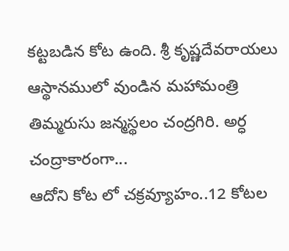కట్టబడిన కోట ఉంది. శ్రీ కృష్ణదేవరాయలు ఆస్థానములో వుండిన మహామంత్రి తిమ్మరుసు జన్మస్థలం చంద్రగిరి. అర్ధ చంద్రాకారంగా...
ఆదోని కోట లో చక్రవ్యూహం..12 కోటల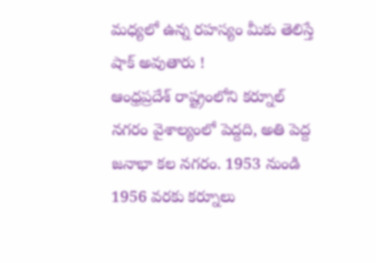మధ్యలో ఉన్న రహస్యం మీకు తెలిస్తే షాక్ అవుతారు !
ఆంధ్రప్రదేశ్ రాష్ట్రంలోని కర్నూల్ నగరం వైశాల్యంలో పెద్దది, అతి పెద్ద జనాభా కల నగరం. 1953 నుండి 1956 వరకు కర్నూలు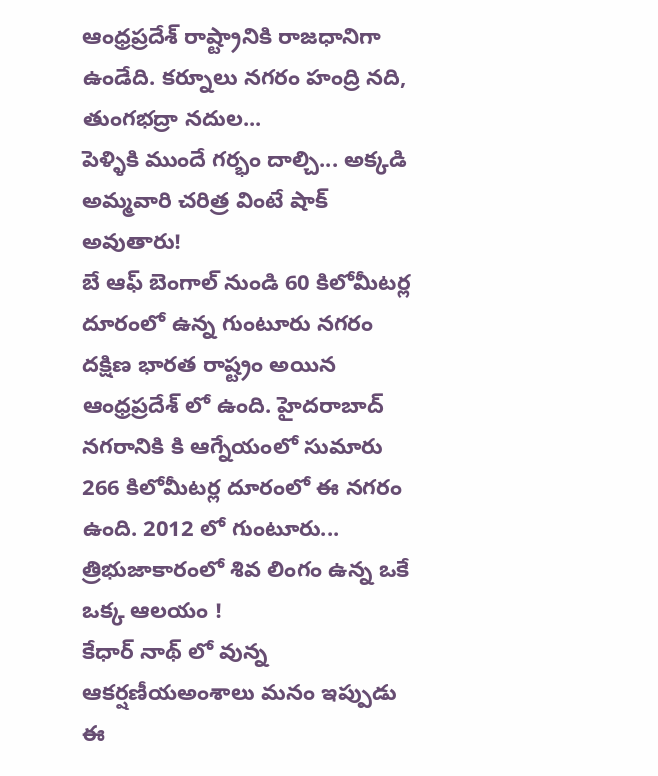ఆంధ్రప్రదేశ్ రాష్ట్రానికి రాజధానిగా ఉండేది. కర్నూలు నగరం హంద్రి నది, తుంగభద్రా నదుల...
పెళ్ళికి ముందే గర్భం దాల్చి... అక్కడి అమ్మవారి చరిత్ర వింటే షాక్ అవుతారు!
బే ఆఫ్ బెంగాల్ నుండి 60 కిలోమీటర్ల దూరంలో ఉన్న గుంటూరు నగరం దక్షిణ భారత రాష్ట్రం అయిన ఆంధ్రప్రదేశ్ లో ఉంది. హైదరాబాద్ నగరానికి కి ఆగ్నేయంలో సుమారు 266 కిలోమీటర్ల దూరంలో ఈ నగరం ఉంది. 2012 లో గుంటూరు...
త్రిభుజాకారంలో శివ లింగం ఉన్న ఒకే ఒక్క ఆలయం !
కేధార్ నాథ్ లో వున్న ఆకర్షణీయఅంశాలు మనం ఇప్పుడు ఈ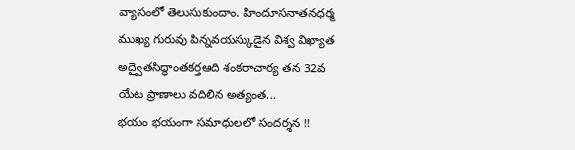వ్యాసంలో తెలుసుకుందాం. హిందూసనాతనధర్మ ముఖ్య గురువు పిన్నవయస్కుడైన విశ్వ విఖ్యాత అద్వైతసిద్ధాంతకర్తఆది శంకరాచార్య తన 32వ యేట ప్రాణాలు వదిలిన అత్యంత...
భయం భయంగా సమాధులలో సందర్శన !!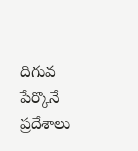దిగువ పేర్కొనే ప్రదేశాలు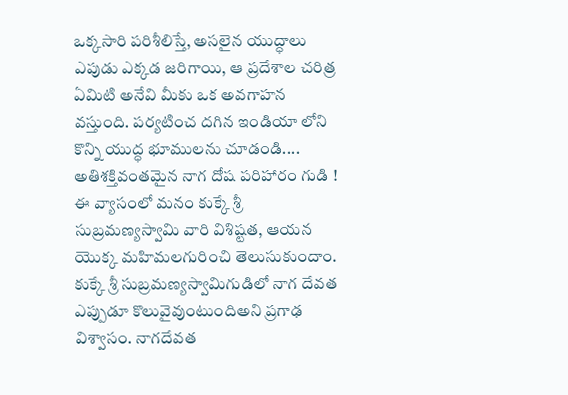ఒక్కసారి పరిశీలిస్తే, అసలైన యుద్ధాలు ఎపుడు ఎక్కడ జరిగాయి, ఆ ప్రదేశాల చరిత్ర ఏమిటి అనేవి మీకు ఒక అవగాహన వస్తుంది. పర్యటించ దగిన ఇండియా లోని కొన్ని యుద్ధ భూములను చూడండి....
అతిశక్తివంతమైన నాగ దోష పరిహారం గుడి !
ఈ వ్యాసంలో మనం కుక్కే శ్రీ సుబ్రమణ్యస్వామి వారి విశిష్టత, ఆయన యొక్క మహిమలగురించి తెలుసుకుందాం. కుక్కే శ్రీ సుబ్రమణ్యస్వామిగుడిలో నాగ దేవత ఎప్పుడూ కొలువైవుంటుందిఅని ప్రగాఢ విశ్వాసం. నాగదేవత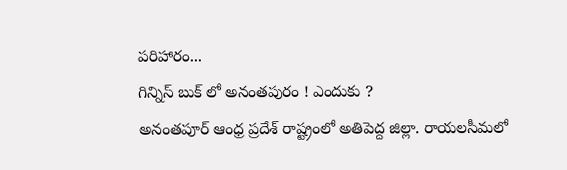పరిహారం...
గిన్నిస్ బుక్ లో అనంతపురం ! ఎందుకు ?
అనంతపూర్ ఆంధ్ర ప్రదేశ్ రాష్ట్రంలో అతిపెద్ద జిల్లా. రాయలసీమలో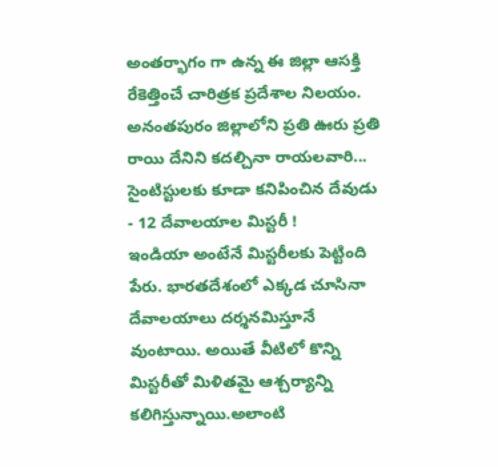అంతర్భాగం గా ఉన్న ఈ జిల్లా ఆసక్తి రేకెత్తించే చారిత్రక ప్రదేశాల నిలయం. అనంతపురం జిల్లాలోని ప్రతి ఊరు ప్రతి రాయి దేనిని కదల్చినా రాయలవారి...
సైంటిస్టులకు కూడా కనిపించిన దేవుడు - 12 దేవాలయాల మిస్టరీ !
ఇండియా అంటేనే మిస్టరీలకు పెట్టింది పేరు. భారతదేశంలో ఎక్కడ చూసినా దేవాలయాలు దర్శనమిస్తూనే వుంటాయి. అయితే వీటిలో కొన్ని మిస్టరీతో మిళితమై ఆశ్చర్యాన్ని కలిగిస్తున్నాయి.అలాంటి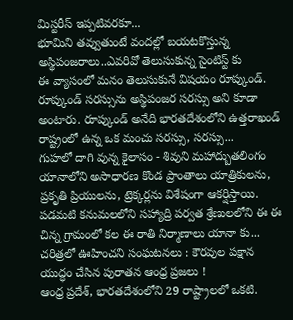మిస్టరీస్ ఇప్పటివరకూ...
భూమిని తవ్వుతుంటే వందల్లో బయటకొస్తున్న అస్థిపంజరాలు..ఎవరివో తెలుసుకున్న సైంటిస్ట్ కు
ఈ వ్యాసంలో మనం తెలుసుకునే విషయం రూప్కుండ్. రూప్కుండ్ సరస్సును అస్థిపంజర సరస్సు అని కూడా అంటారు. రూప్కుండ్ అనేది భారతదేశంలోని ఉత్తరాఖండ్ రాష్ట్రంలో ఉన్న ఒక మంచు సరస్సు, సరస్సు...
గుహలో దాగి వున్న కైలాసం - శివుని మహాద్బుతలింగం
యానాలోని అసాధారణ కొండ ప్రాంతాలు యాత్రికులను, ప్రకృతి ప్రియులను, ట్రెక్కర్లను విశేషంగా ఆకర్షిస్తాయి. పడమటి కనుమలలోని సహ్యాద్రి పర్వత శ్రేణులలోని ఈ ఈ చిన్న గ్రామంలో కల ఈ రాతి నిర్మాణాలు యానా కు...
చరిత్రలో ఊహించని సంఘటనలు : కౌరవుల పక్షాన యుద్ధం చేసిన పురాతన ఆంధ్ర ప్రజలు !
ఆంధ్ర ప్రదేశ్, భారతదేశంలోని 29 రాష్ట్రాలలో ఒకటి.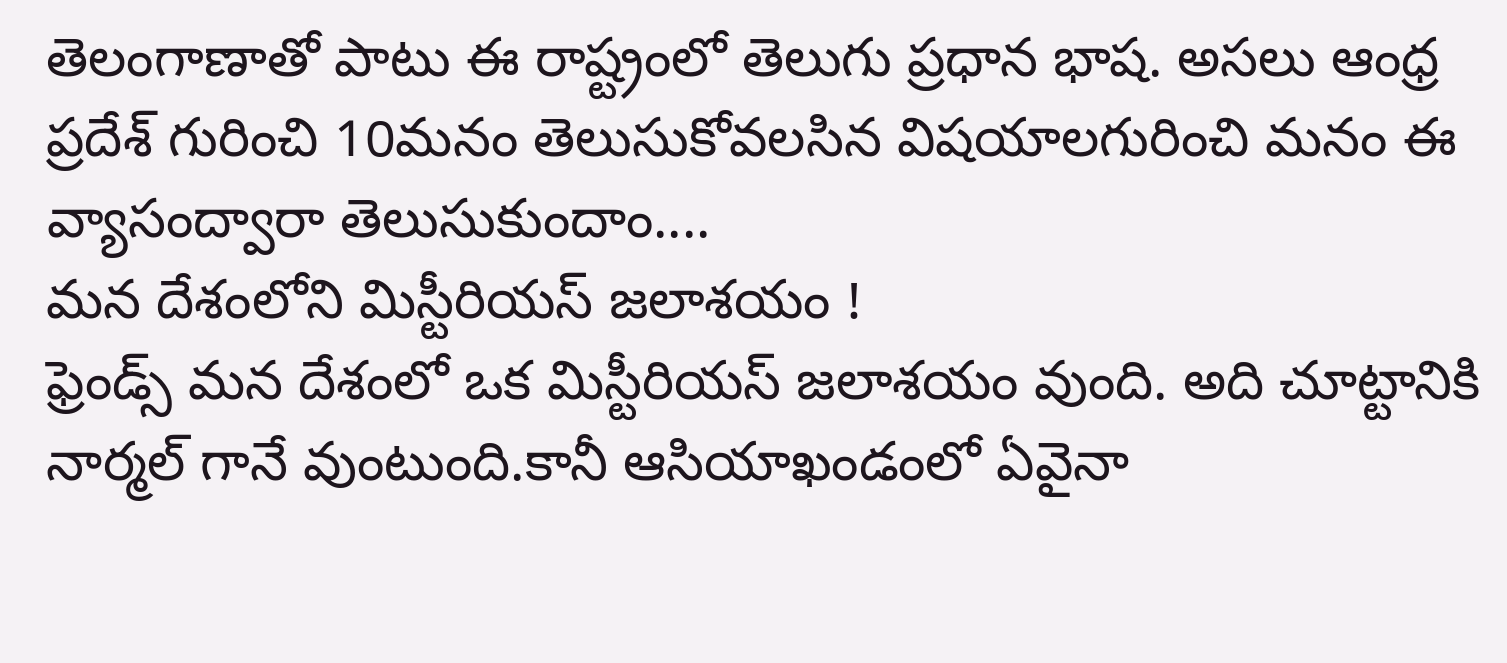తెలంగాణాతో పాటు ఈ రాష్ట్రంలో తెలుగు ప్రధాన భాష. అసలు ఆంధ్ర ప్రదేశ్ గురించి 10మనం తెలుసుకోవలసిన విషయాలగురించి మనం ఈ వ్యాసంద్వారా తెలుసుకుందాం....
మన దేశంలోని మిస్టీరియస్ జలాశయం !
ఫ్రెండ్స్ మన దేశంలో ఒక మిస్టీరియస్ జలాశయం వుంది. అది చూట్టానికి నార్మల్ గానే వుంటుంది.కానీ ఆసియాఖండంలో ఏవైనా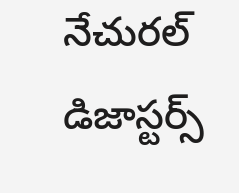నేచురల్ డిజాస్టర్స్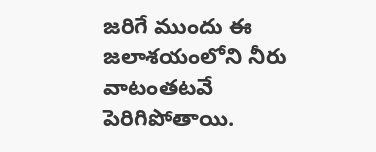జరిగే ముందు ఈ జలాశయంలోని నీరు వాటంతటవే పెరిగిపోతాయి.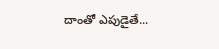దాంతో ఎపుడైతే...